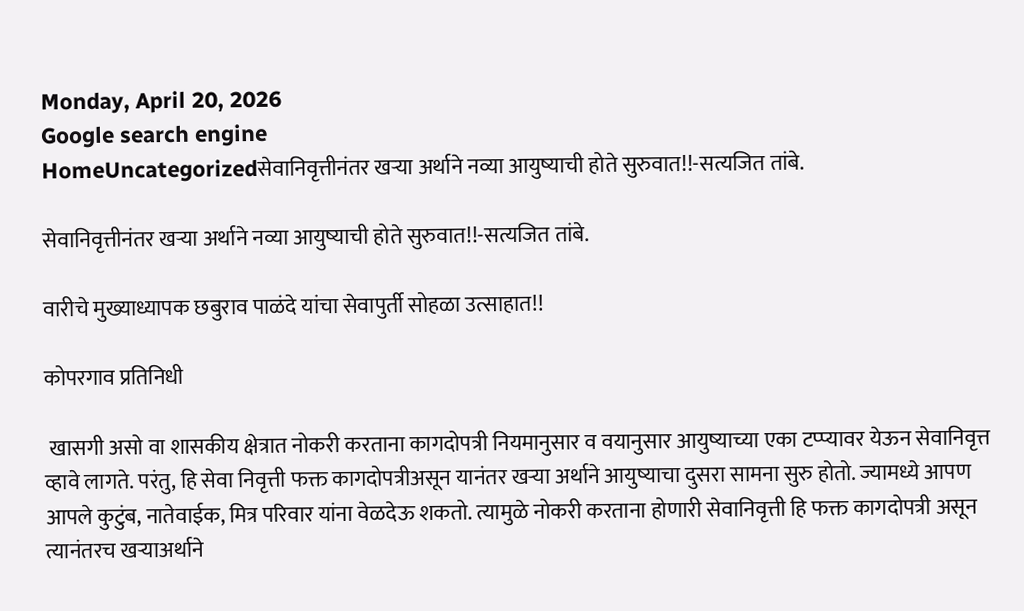Monday, April 20, 2026
Google search engine
HomeUncategorizedसेवानिवृत्तीनंतर खऱ्या अर्थाने नव्या आयुष्याची होते सुरुवात!!-सत्यजित तांबे.

सेवानिवृत्तीनंतर खऱ्या अर्थाने नव्या आयुष्याची होते सुरुवात!!-सत्यजित तांबे.

वारीचे मुख्याध्यापक छबुराव पाळंदे यांचा सेवापुर्ती सोहळा उत्साहात!!

कोपरगाव प्रतिनिधी

 खासगी असो वा शासकीय क्षेत्रात नोकरी करताना कागदोपत्री नियमानुसार व वयानुसार आयुष्याच्या एका टप्प्यावर येऊन सेवानिवृत्त व्हावे लागते. परंतु, हि सेवा निवृत्ती फक्त कागदोपत्रीअसून यानंतर खऱ्या अर्थाने आयुष्याचा दुसरा सामना सुरु होतो. ज्यामध्ये आपण आपले कुटुंब, नातेवाईक, मित्र परिवार यांना वेळदेऊ शकतो. त्यामुळे नोकरी करताना होणारी सेवानिवृत्ती हि फक्त कागदोपत्री असून त्यानंतरच खऱ्याअर्थाने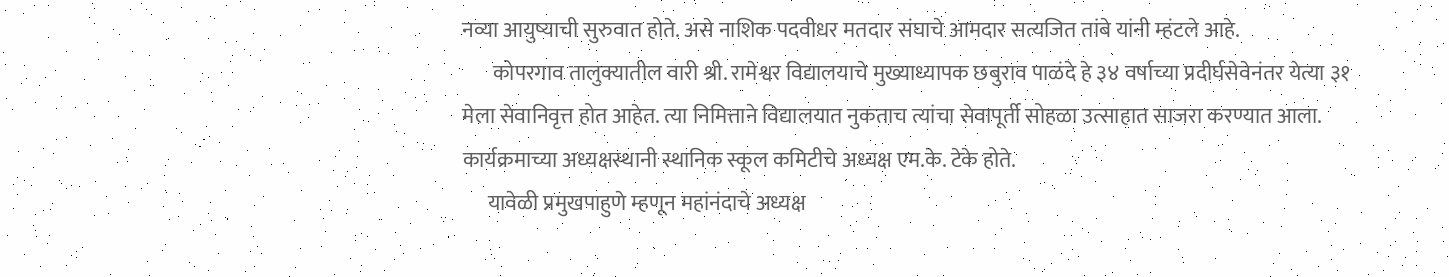नव्या आयुष्याची सुरुवात होते. असे नाशिक पदवीधर मतदार संघाचे आमदार सत्यजित तांबे यांनी म्हंटले आहे.
       कोपरगाव तालुक्यातील वारी श्री. रामेश्वर विद्यालयाचे मुख्याध्यापक छबुराव पाळंदे हे ३४ वर्षाच्या प्रदीर्घसेवेनंतर येत्या ३१ मेला सेवानिवृत्त होत आहेत. त्या निमित्ताने विद्यालयात नुकताच त्यांचा सेवापूर्ती सोहळा उत्साहात साजरा करण्यात आला. कार्यक्रमाच्या अध्यक्षस्थानी स्थानिक स्कूल कमिटीचे अध्यक्ष एम.के. टेके होते.
      यावेळी प्रमुखपाहुणे म्हणून महांनंदाचे अध्यक्ष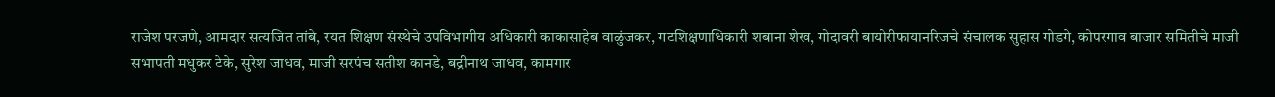राजेश परजणे, आमदार सत्यजित तांबे, रयत शिक्षण संस्थेचे उपविभागीय अधिकारी काकासाहेब वाळुंजकर, गटशिक्षणाधिकारी शबाना शेख, गोदावरी बायोरीफायानरिजचे संचालक सुहास गोडगे, कोपरगाव बाजार समितीचे माजी सभापती मधुकर टेके, सुरेश जाधव, माजी सरपंच सतीश कानडे, बद्रीनाथ जाधव, कामगार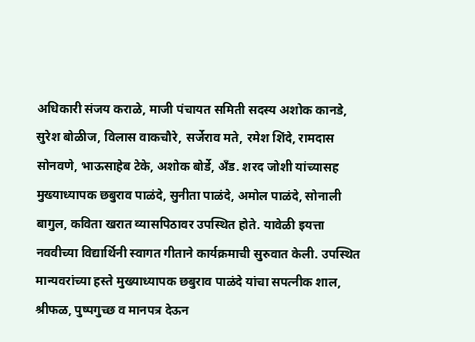अधिकारी संजय कराळे, माजी पंचायत समिती सदस्य अशोक कानडे, सुरेश बोळीज, विलास वाकचौरे, सर्जेराव मते, रमेश शिंदे, रामदास सोनवणे, भाऊसाहेब टेके, अशोक बोर्डे, अँड. शरद जोशी यांच्यासह मुख्याध्यापक छबुराव पाळंदे, सुनीता पाळंदे, अमोल पाळंदे, सोनाली बागुल, कविता खरात व्यासपिठावर उपस्थित होते. यावेळी इयत्ता नववीच्या विद्यार्थिनी स्वागत गीताने कार्यक्रमाची सुरुवात केली. उपस्थित मान्यवरांच्या हस्ते मुख्याध्यापक छबुराव पाळंदे यांचा सपत्नीक शाल, श्रीफळ, पुष्पगुच्छ व मानपत्र देऊन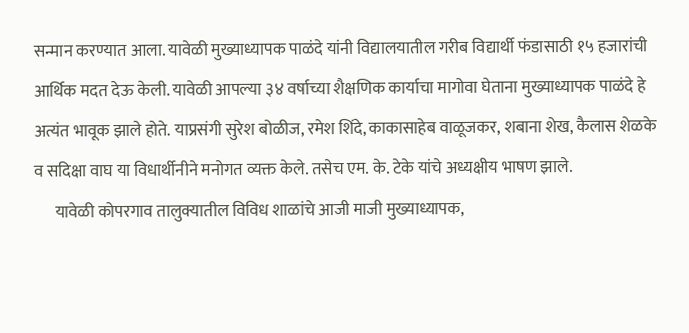सन्मान करण्यात आला. यावेळी मुख्याध्यापक पाळंदे यांनी विद्यालयातील गरीब विद्यार्थी फंडासाठी १५ हजारांची आर्थिक मदत देऊ केली. यावेळी आपल्या ३४ वर्षाच्या शैक्षणिक कार्याचा मागोवा घेताना मुख्याध्यापक पाळंदे हे अत्यंत भावूक झाले होते. याप्रसंगी सुरेश बोळीज, रमेश शिंदे, काकासाहेब वाळूजकर, शबाना शेख, कैलास शेळके व सदिक्षा वाघ या विधार्थीनीने मनोगत व्यक्त केले. तसेच एम. के. टेके यांचे अध्यक्षीय भाषण झाले.
      यावेळी कोपरगाव तालुक्यातील विविध शाळांचे आजी माजी मुख्याध्यापक,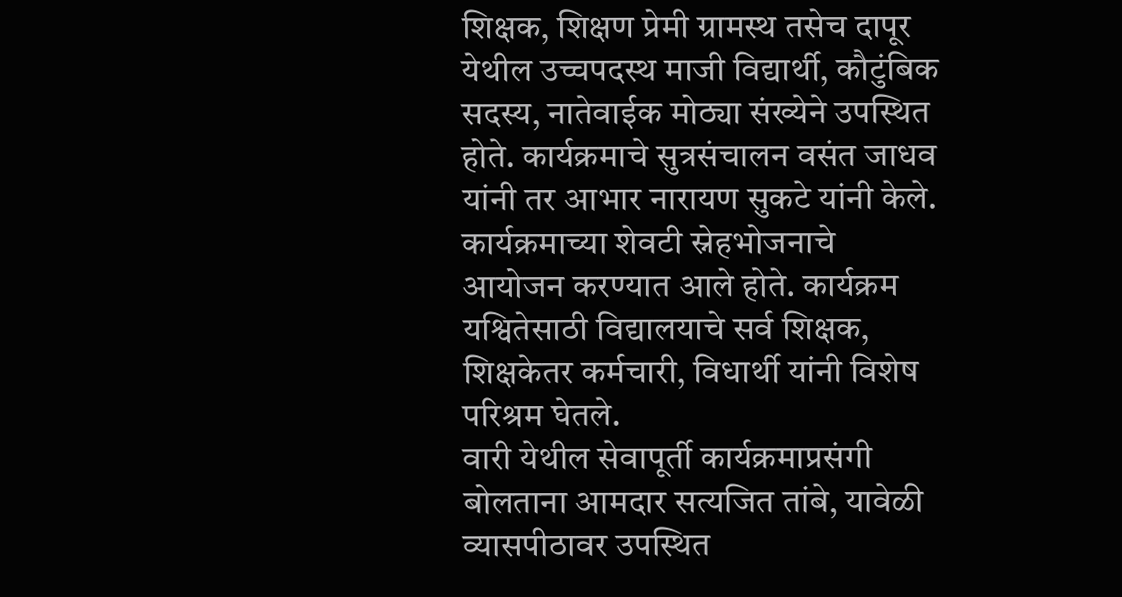शिक्षक, शिक्षण प्रेमी ग्रामस्थ तसेच दापूर येथील उच्चपदस्थ माजी विद्यार्थी, कौटुंबिक सदस्य, नातेवाईक मोठ्या संख्येने उपस्थित होते. कार्यक्रमाचे सुत्रसंचालन वसंत जाधव यांनी तर आभार नारायण सुकटे यांनी केले. कार्यक्रमाच्या शेवटी स्नेहभोजनाचे आयोजन करण्यात आले होते. कार्यक्रम यश्वितेसाठी विद्यालयाचे सर्व शिक्षक, शिक्षकेतर कर्मचारी, विधार्थी यांनी विशेष परिश्रम घेतले.
वारी येथील सेवापूर्ती कार्यक्रमाप्रसंगी बोलताना आमदार सत्यजित तांबे, यावेळी व्यासपीठावर उपस्थित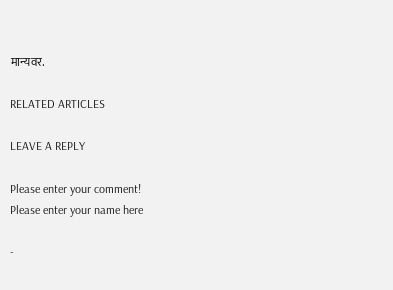मान्यवर.

RELATED ARTICLES

LEAVE A REPLY

Please enter your comment!
Please enter your name here

-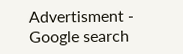Advertisment -
Google search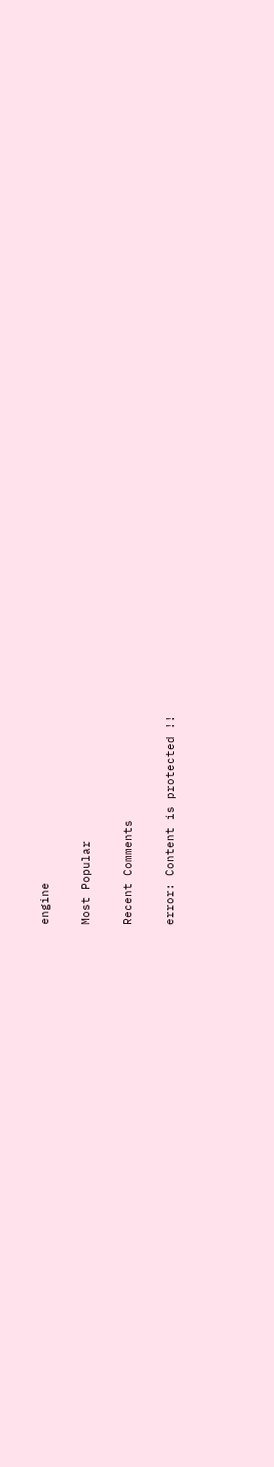engine

Most Popular

Recent Comments

error: Content is protected !!